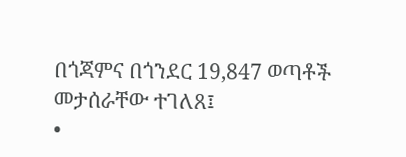በጎጃምና በጎንደር 19,847 ወጣቶች መታሰራቸው ተገለጸ፤
•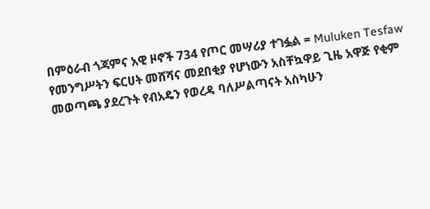በምዕራብ ጎጃምና አዊ ዞኖች 734 የጦር መሣሪያ ተገፏል = Muluken Tesfaw
የመንግሥትን ፍርሀት መሸሻና መደበቂያ የሆነውን አስቸኳዋይ ጊዜ አዋጅ የቂም መወጣጫ ያደረጉት የብአዴን የወረዳ ባለሥልጣናት አስካሁን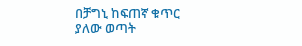በቻግኒ ከፍጠኛ ቁጥር ያለው ወጣት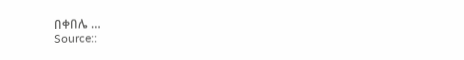በቀበሌ …
Source::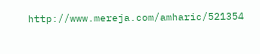http://www.mereja.com/amharic/521354